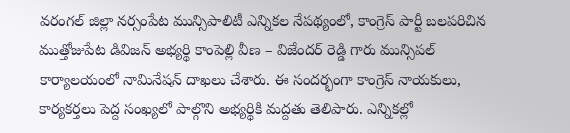వరంగల్ జిల్లా నర్సంపేట మున్సిపాలిటీ ఎన్నికల నేపథ్యంలో, కాంగ్రెస్ పార్టీ బలపరిచిన ముత్తోజుపేట డివిజన్ అభ్యర్థి కాంపెల్లి వీణ – విజేందర్ రెడ్డి గారు మున్సిపల్ కార్యాలయంలో నామినేషన్ దాఖలు చేశారు. ఈ సందర్భంగా కాంగ్రెస్ నాయకులు, కార్యకర్తలు పెద్ద సంఖ్యలో పాల్గొని అభ్యర్థికి మద్దతు తెలిపారు. ఎన్నికల్లో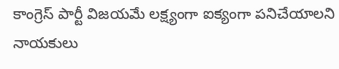కాంగ్రెస్ పార్టీ విజయమే లక్ష్యంగా ఐక్యంగా పనిచేయాలని నాయకులు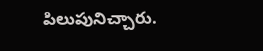పిలుపునిచ్చారు.